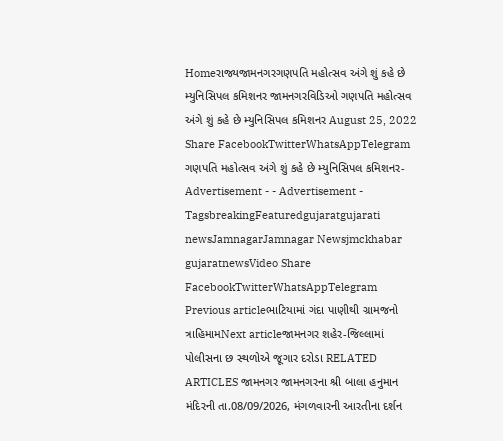Homeરાજ્યજામનગરગણપતિ મહોત્સવ અંગે શું કહે છે મ્યુનિસિપલ કમિશનર જામનગરવિડિઓ ગણપતિ મહોત્સવ અંગે શું કહે છે મ્યુનિસિપલ કમિશનર August 25, 2022 Share FacebookTwitterWhatsAppTelegram ગણપતિ મહોત્સવ અંગે શું કહે છે મ્યુનિસિપલ કમિશનર- Advertisement - - Advertisement - TagsbreakingFeaturedgujaratgujarati newsJamnagarJamnagar Newsjmckhabar gujaratnewsVideo Share FacebookTwitterWhatsAppTelegram Previous articleભાટિયામાં ગંદા પાણીથી ગ્રામજનો ત્રાહિમામNext articleજામનગર શહેર-જિલ્લામાં પોલીસના છ સ્થળોએ જૂગાર દરોડા RELATED ARTICLES જામનગર જામનગરના શ્રી બાલા હનુમાન મંદિરની તા.08/09/2026, મંગળવારની આરતીના દર્શન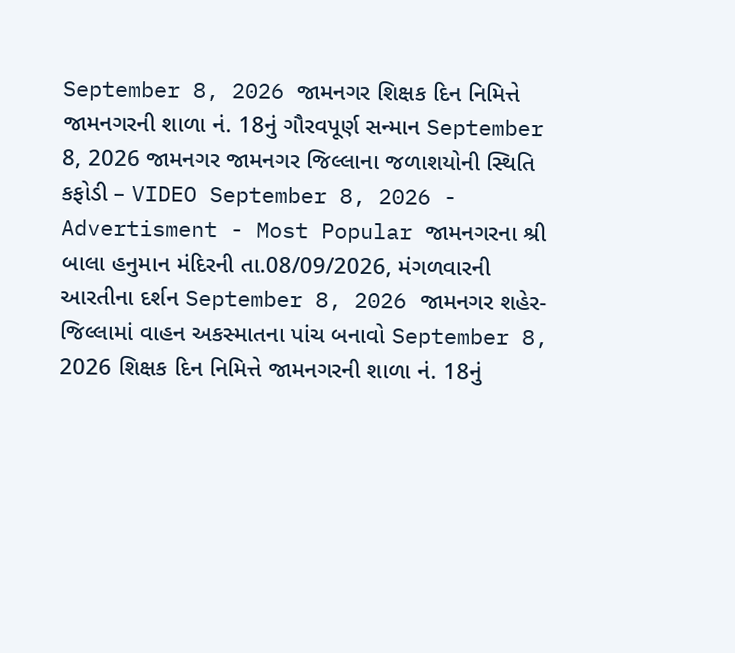September 8, 2026 જામનગર શિક્ષક દિન નિમિત્તે જામનગરની શાળા નં. 18નું ગૌરવપૂર્ણ સન્માન September 8, 2026 જામનગર જામનગર જિલ્લાના જળાશયોની સ્થિતિ કફોડી – VIDEO September 8, 2026 - Advertisment - Most Popular જામનગરના શ્રી બાલા હનુમાન મંદિરની તા.08/09/2026, મંગળવારની આરતીના દર્શન September 8, 2026 જામનગર શહેર-જિલ્લામાં વાહન અકસ્માતના પાંચ બનાવો September 8, 2026 શિક્ષક દિન નિમિત્તે જામનગરની શાળા નં. 18નું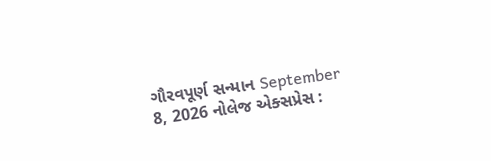ગૌરવપૂર્ણ સન્માન September 8, 2026 નોલેજ એક્સપ્રેસ :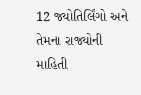12 જ્યોતિર્લિંગો અને તેમના રાજ્યોની માહિતી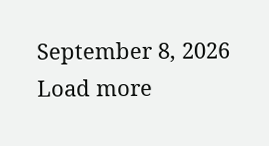September 8, 2026 Load more